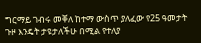ግርማይ ገብሩ መቐለ ከተማ ውስጥ ያለፈው የ25 ዓመታት ጉዞ እንዴት ታዩታለችሁ በሚል የተለያ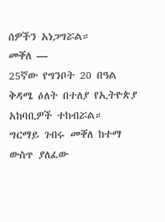ሰዎችን አነጋግሯል።
መቐለ —
25ኛው የግንቦት 20 በዓል ቅዳሜ ዕለት በተለያ የኢትዮጵያ አከባቢዎች ተከብሯል።
ግርማይ ገብሩ መቐለ ከተማ ውስጥ ያለፈው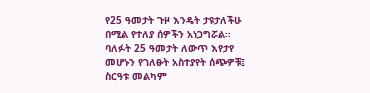የ25 ዓመታት ጉዞ እንዴት ታዩታለችሁ በሚል የተለያ ሰዎችን አነጋግሯል።
ባለፉት 25 ዓመታት ለውጥ እየታየ መሆኑን የገለፁት አስተያየት ሰጭዎቹ፤ ስርዓቱ መልካም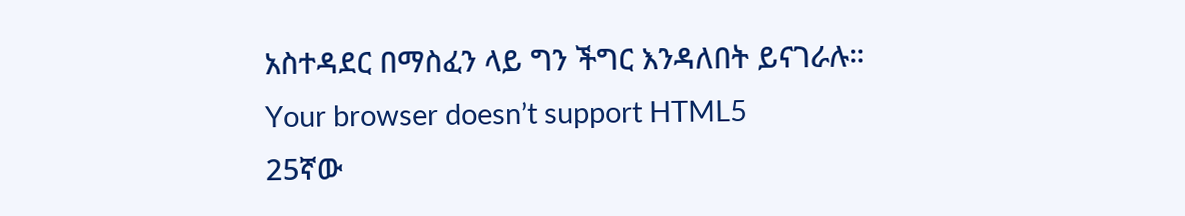አስተዳደር በማስፈን ላይ ግን ችግር እንዳለበት ይናገራሉ።
Your browser doesn’t support HTML5
25ኛው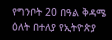የግንቦት 20 በዓል ቅዳሜ ዕለት በተለያ የኢትዮጵያ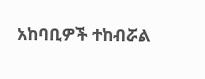አከባቢዎች ተከብሯል